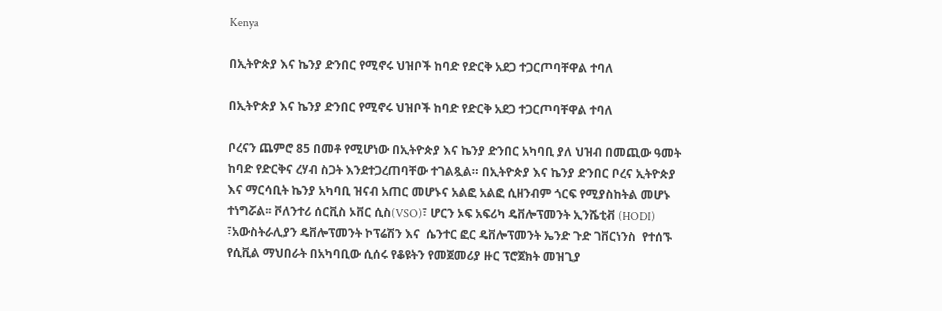Kenya

በኢትዮጵያ እና ኬንያ ድንበር የሚኖሩ ህዝቦች ከባድ የድርቅ አደጋ ተጋርጦባቸዋል ተባለ

በኢትዮጵያ እና ኬንያ ድንበር የሚኖሩ ህዝቦች ከባድ የድርቅ አደጋ ተጋርጦባቸዋል ተባለ

ቦረናን ጨምሮ 85 በመቶ የሚሆነው በኢትዮጵያ እና ኬንያ ድንበር አካባቢ ያለ ህዝብ በመጪው ዓመት ከባድ የድርቅና ረሃብ ስጋት እንደተጋረጠባቸው ተገልጿል። በኢትዮጵያ እና ኬንያ ድንበር ቦረና ኢትዮጵያ እና ማርሳቢት ኬንያ አካባቢ ዝናብ አጠር መሆኑና አልፎ አልፎ ሲዘንብም ጎርፍ የሚያስከትል መሆኑ ተነግሯል፡፡ ቮለንተሪ ሰርቪስ ኦቨር ሲስ(VSO)፣ ሆርን ኦፍ አፍሪካ ዴቨሎፕመንት ኢንሼቲቭ (HODI) ፣አውስትራሊያን ዴቨሎፕመንት ኮፕሬሽን እና  ሴንተር ፎር ዴቨሎፕመንት ኤንድ ጉድ ገቨርነንስ  የተሰኙ የሲቪል ማህበራት በአካባቢው ሲሰሩ የቆዩትን የመጀመሪያ ዙር ፕሮጀክት መዝጊያ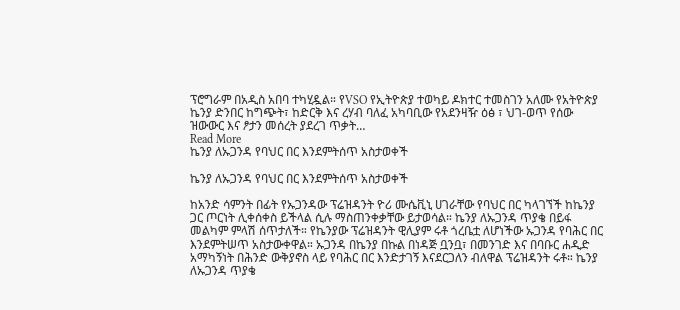ፕሮግራም በአዲስ አበባ ተካሂዷል። የVSO የኢትዮጵያ ተወካይ ዶክተር ተመስገን አለሙ የአትዮጵያ ኬንያ ድንበር ከግጭት፣ ከድርቅ እና ረሃብ ባለፈ አካባቢው የአደንዛዥ ዕፅ ፣ ህገ-ወጥ የሰው ዝውውር እና ፆታን መሰረት ያደረገ ጥቃት…
Read More
ኬንያ ለኡጋንዳ የባህር በር እንደምትሰጥ አስታወቀች

ኬንያ ለኡጋንዳ የባህር በር እንደምትሰጥ አስታወቀች

ከአንድ ሳምንት በፊት የኡጋንዳው ፕሬዝዳንት ዮሪ ሙሴቪኒ ሀገራቸው የባህር በር ካላገኘች ከኬንያ ጋር ጦርነት ሊቀሰቀስ ይችላል ሲሉ ማስጠንቀቃቸው ይታወሳል። ኬንያ ለኡጋንዳ ጥያቄ በይፋ መልካም ምላሽ ሰጥታለች። የኬንያው ፕሬዝዳንት ዊሊያም ሩቶ ጎረቤቷ ለሆነችው ኡጋንዳ የባሕር በር እንደምትሠጥ አስታውቀዋል። ኡጋንዳ በኬንያ በኩል በነዳጅ ቧንቧ፣ በመንገድ እና በባቡር ሐዲድ አማካኝነት በሕንድ ውቅያኖስ ላይ የባሕር በር እንድታገኝ እናደርጋለን ብለዋል ፕሬዝዳንት ሩቶ። ኬንያ ለኡጋንዳ ጥያቄ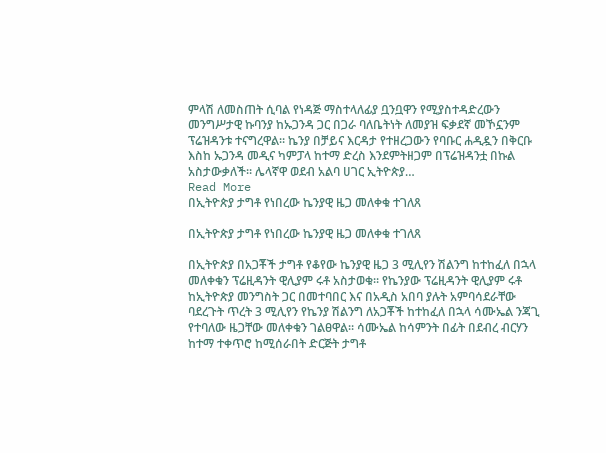ምላሽ ለመስጠት ሲባል የነዳጅ ማስተላለፊያ ቧንቧዋን የሚያስተዳድረውን መንግሥታዊ ኩባንያ ከኡጋንዳ ጋር በጋራ ባለቤትነት ለመያዝ ፍቃደኛ መኾኗንም ፕሬዝዳንቱ ተናግረዋል። ኬንያ በቻይና እርዳታ የተዘረጋውን የባቡር ሐዲዷን በቅርቡ እስከ ኡጋንዳ መዲና ካምፓላ ከተማ ድረስ እንደምትዘጋም በፕሬዝዳንቷ በኩል አስታውቃለች። ሌላኛዋ ወደብ አልባ ሀገር ኢትዮጵያ…
Read More
በኢትዮጵያ ታግቶ የነበረው ኬንያዊ ዜጋ መለቀቁ ተገለጸ

በኢትዮጵያ ታግቶ የነበረው ኬንያዊ ዜጋ መለቀቁ ተገለጸ

በኢትዮጵያ በአጋቾች ታግቶ የቆየው ኬንያዊ ዜጋ 3 ሚሊየን ሽልንግ ከተከፈለ በኋላ መለቀቁን ፕሬዚዳንት ዊሊያም ሩቶ አስታወቁ። የኬንያው ፕሬዚዳንት ዊሊያም ሩቶ ከኢትዮጵያ መንግስት ጋር በመተባበር እና በአዲስ አበባ ያሉት አምባሳደራቸው ባደረጉት ጥረት 3 ሚሊየን የኬንያ ሽልንግ ለአጋቾች ከተከፈለ በኋላ ሳሙኤል ንጃጊ የተባለው ዜጋቸው መለቀቁን ገልፀዋል። ሳሙኤል ከሳምንት በፊት በደብረ ብርሃን ከተማ ተቀጥሮ ከሚሰራበት ድርጅት ታግቶ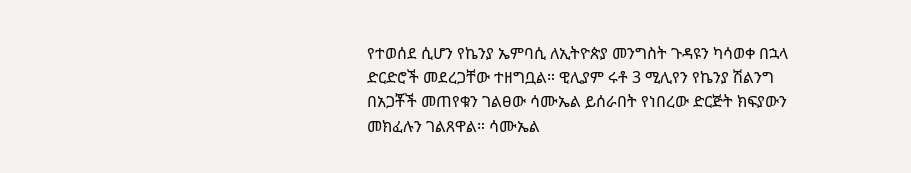የተወሰደ ሲሆን የኬንያ ኤምባሲ ለኢትዮጵያ መንግስት ጉዳዩን ካሳወቀ በኋላ ድርድሮች መደረጋቸው ተዘግቧል። ዊሊያም ሩቶ 3 ሚሊየን የኬንያ ሽልንግ በአጋቾች መጠየቁን ገልፀው ሳሙኤል ይሰራበት የነበረው ድርጅት ክፍያውን መክፈሉን ገልጸዋል። ሳሙኤል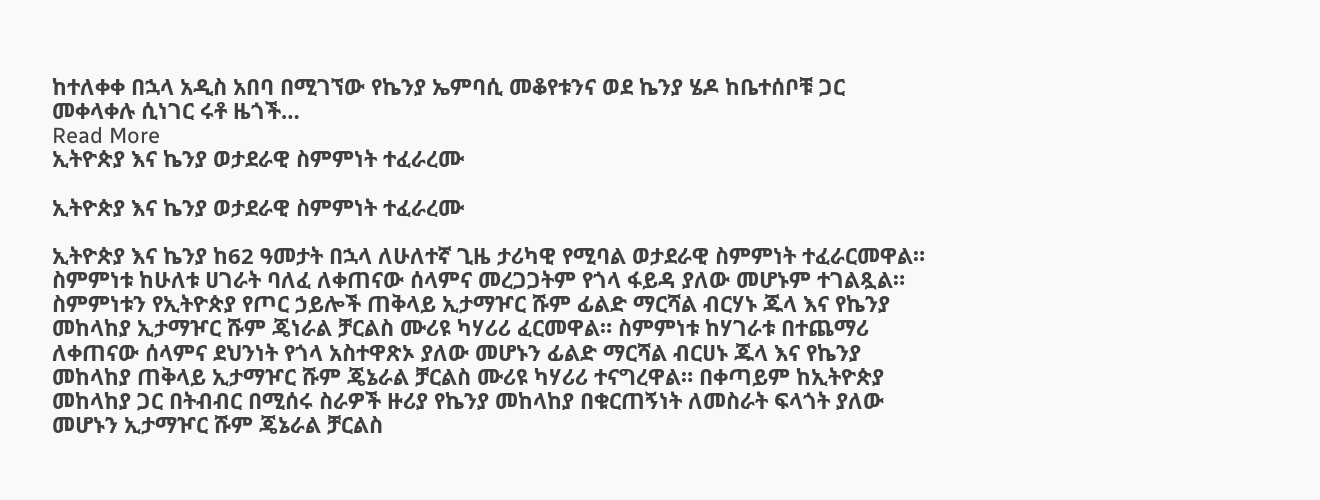ከተለቀቀ በኋላ አዲስ አበባ በሚገኘው የኬንያ ኤምባሲ መቆየቱንና ወደ ኬንያ ሄዶ ከቤተሰቦቹ ጋር መቀላቀሉ ሲነገር ሩቶ ዜጎች…
Read More
ኢትዮጵያ እና ኬንያ ወታደራዊ ስምምነት ተፈራረሙ

ኢትዮጵያ እና ኬንያ ወታደራዊ ስምምነት ተፈራረሙ

ኢትዮጵያ እና ኬንያ ከ62 ዓመታት በኋላ ለሁለተኛ ጊዜ ታሪካዊ የሚባል ወታደራዊ ስምምነት ተፈራርመዋል። ስምምነቱ ከሁለቱ ሀገራት ባለፈ ለቀጠናው ሰላምና መረጋጋትም የጎላ ፋይዳ ያለው መሆኑም ተገልጿል። ስምምነቱን የኢትዮጵያ የጦር ኃይሎች ጠቅላይ ኢታማዦር ሹም ፊልድ ማርሻል ብርሃኑ ጁላ እና የኬንያ መከላከያ ኢታማዦር ሹም ጄነራል ቻርልስ ሙሪዩ ካሃሪሪ ፈርመዋል። ስምምነቱ ከሃገራቱ በተጨማሪ ለቀጠናው ሰላምና ደህንነት የጎላ አስተዋጽኦ ያለው መሆኑን ፊልድ ማርሻል ብርሀኑ ጁላ እና የኬንያ መከላከያ ጠቅላይ ኢታማዦር ሹም ጄኔራል ቻርልስ ሙሪዩ ካሃሪሪ ተናግረዋል። በቀጣይም ከኢትዮጵያ መከላከያ ጋር በትብብር በሚሰሩ ስራዎች ዙሪያ የኬንያ መከላከያ በቁርጠኝነት ለመስራት ፍላጎት ያለው መሆኑን ኢታማዦር ሹም ጄኔራል ቻርልስ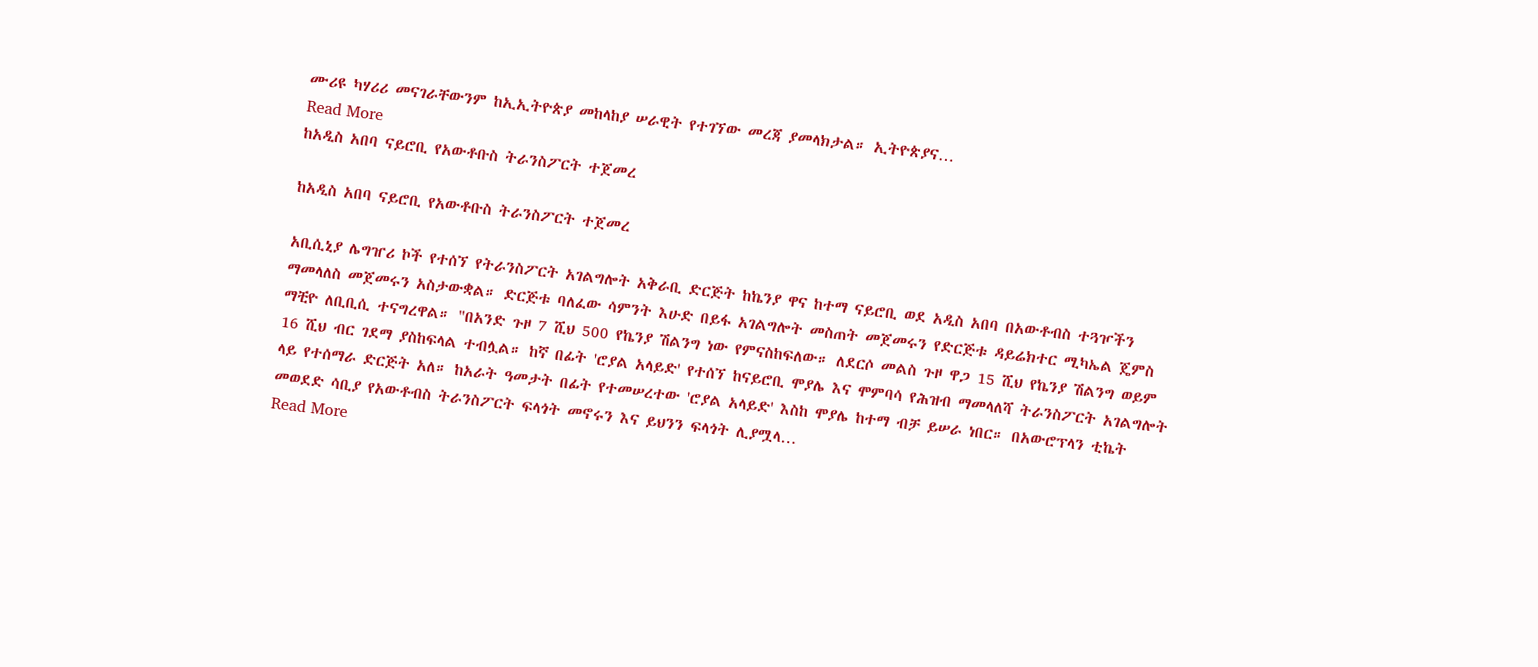ሙሪዩ ካሃሪሪ መናገራቸውንም ከኢኢትዮጵያ መከላከያ ሠራዊት የተገኘው መረጃ ያመላክታል። ኢትዮጵያና…
Read More
ከአዲስ አበባ ናይሮቢ የአውቶቡስ ትራንስፖርት ተጀመረ

ከአዲስ አበባ ናይሮቢ የአውቶቡስ ትራንስፖርት ተጀመረ

አቢሲኒያ ሌግዠሪ ኮች የተሰኘ የትራንስፖርት አገልግሎት አቅራቢ ድርጅት ከኬንያ ዋና ከተማ ናይሮቢ ወደ አዲስ አበባ በአውቶብስ ተጓዦችን ማመላለስ መጀመሩን አስታውቋል። ድርጅቱ ባለፈው ሳምንት እሁድ በይፋ አገልግሎት መስጠት መጀመሩን የድርጅቱ ዳይሬክተር ሚካኤል ጄምስ ማቺዮ ለቢቢሲ ተናግረዋል። "በአንድ ጉዞ 7 ሺህ 500 የኬንያ ሽልንግ ነው የምናስከፍለው። ለደርሶ መልስ ጉዞ ዋጋ 15 ሺህ የኬንያ ሽልንግ ወይም 16 ሺህ ብር ገደማ ያስከፍላል ተብሏል። ከኛ በፊት 'ሮያል አላይድ' የተሰኘ ከናይሮቢ ሞያሌ እና ሞምባሳ የሕዝብ ማመላለሻ ትራንስፖርት አገልግሎት ላይ የተሰማራ ድርጅት አለ። ከአራት ዓመታት በፊት የተመሠረተው 'ሮያል አላይድ' እስከ ሞያሌ ከተማ ብቻ ይሠራ ነበር። በአውሮፕላን ቲኬት መወደድ ሳቢያ የአውቶብስ ትራንስፖርት ፍላጎት መኖሩን እና ይህንን ፍላጎት ሊያሟላ…
Read More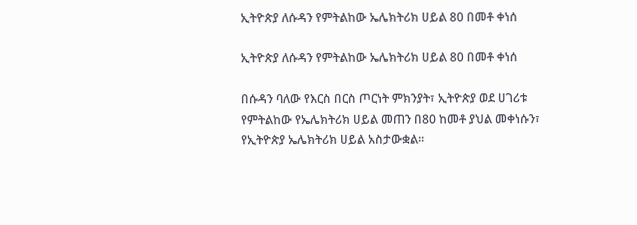ኢትዮጵያ ለሱዳን የምትልከው ኤሌክትሪክ ሀይል 80 በመቶ ቀነሰ

ኢትዮጵያ ለሱዳን የምትልከው ኤሌክትሪክ ሀይል 80 በመቶ ቀነሰ

በሱዳን ባለው የእርስ በርስ ጦርነት ምክንያት፣ ኢትዮጵያ ወደ ሀገሪቱ የምትልከው የኤሌክትሪክ ሀይል መጠን በ80 ከመቶ ያህል መቀነሱን፣ የኢትዮጵያ ኤሌክትሪክ ሀይል አስታውቋል፡፡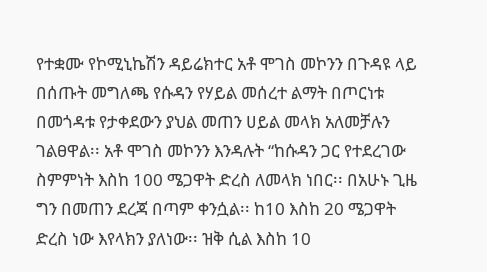የተቋሙ የኮሚኒኬሽን ዳይሬክተር አቶ ሞገስ መኮንን በጉዳዩ ላይ በሰጡት መግለጫ የሱዳን የሃይል መሰረተ ልማት በጦርነቱ በመጎዳቱ የታቀደውን ያህል መጠን ሀይል መላክ አለመቻሉን ገልፀዋል፡፡ አቶ ሞገስ መኮንን እንዳሉት “ከሱዳን ጋር የተደረገው ስምምነት እስከ 100 ሜጋዋት ድረስ ለመላክ ነበር፡፡ በአሁኑ ጊዜ ግን በመጠን ደረጃ በጣም ቀንሷል፡፡ ከ10 እስከ 20 ሜጋዋት ድረስ ነው እየላክን ያለነው፡፡ ዝቅ ሲል እስከ 10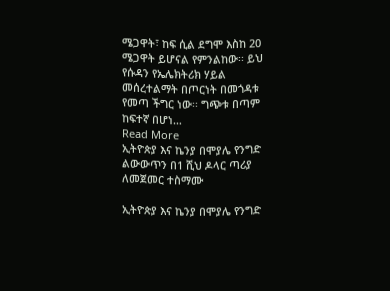ሜጋዋት፣ ከፍ ሲል ደግሞ እስከ 20 ሜጋዋት ይሆናል የምንልከው፡፡ ይህ የሱዳን የኤሌክትሪክ ሃይል መሰረተልማት በጦርነት በመጎዳቱ የመጣ ችግር ነው፡፡ ግጭቱ በጣም ከፍተኛ በሆነ…
Read More
ኢትዮጵያ እና ኬንያ በሞያሌ የንግድ ልውውጥን በ1 ሺህ ዶላር ጣሪያ ለመጀመር ተስማሙ

ኢትዮጵያ እና ኬንያ በሞያሌ የንግድ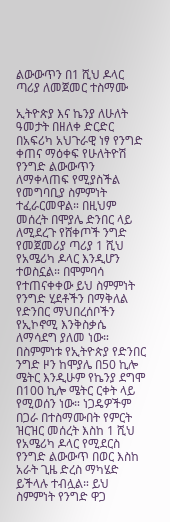ልውውጥን በ1 ሺህ ዶላር ጣሪያ ለመጀመር ተስማሙ

ኢትዮጵያ እና ኬንያ ለሁለት ዓመታት በዘለቀ ድርድር በአፍሪካ አህጉራዊ ነፃ የንግድ ቀጠና ማዕቀፍ የሁለትዮሽ የንግድ ልውውጥን ለማቀላጠፍ የሚያስችል የመግባቢያ ስምምነት ተፈራርመዋል። በዚህም መሰረት በሞያሌ ድንበር ላይ ለሚደረጉ የሸቀጦች ንግድ የመጀመሪያ ጣሪያ 1 ሺህ የአሜሪካ ዶላር እንዲሆን ተወስኗል። በሞምባሳ የተጠናቀቀው ይህ ስምምነት የንግድ ሂደቶችን በማቅለል የድንበር ማህበረሰቦችን የኢኮኖሚ እንቅስቃሴ ለማሳደግ ያለመ ነው። በስምምነቱ የኢትዮጵያ የድንበር ንግድ ዞን ከሞያሌ በ50 ኪሎ ሜትር እንዲሁም የኬንያ ደግሞ በ100 ኪሎ ሜትር ርቀት ላይ የሚወሰን ነው። ነጋዴዎችም በጋራ በተስማሙበት የምርት ዝርዝር መሰረት እስከ 1 ሺህ የአሜሪካ ዶላር የሚደርስ የንግድ ልውውጥ በወር እስከ አራት ጊዜ ድረስ ማካሄድ ይችላሉ ተብሏል። ይህ ስምምነት የንግድ ዋጋ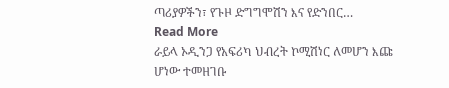ጣሪያዎችን፣ የጉዞ ድግግሞሽን እና የድንበር…
Read More
ራይላ ኦዲንጋ የአፍሪካ ህብረት ኮሚሽነር ለመሆን እጩ ሆነው ተመዘገቡ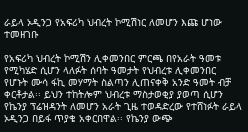ራይላ ኦዲንጋ የአፍሪካ ህብረት ኮሚሽነር ለመሆን እጩ ሆነው ተመዘገቡ

የአፍሪካ ህብረት ኮሚሽን ሊቀመንበር ምርጫ በየአራት ዓመቱ የሚካሄድ ሲሆን ላለፉት ሰባት ዓመታት የህብረቱ ሊቀመንበር የሆኑት ሙሳ ፋኪ መሃማት ስልጣን ሊጠናቀቅ አንድ ዓመት ብቻ ቀርቶታል፡፡ ይህን ተከትሎም ህብረቱ ማስታወቂያ ያወጣ ሲሆን የኬንያ ፕሬዝዳንት ለመሆን አራት ጊዜ ተወዳድረው የተሸነፉት ራይላ ኦዲንጋ በይፋ ጥያቄ አቀርበዋል፡፡ የኬንያ ውጭ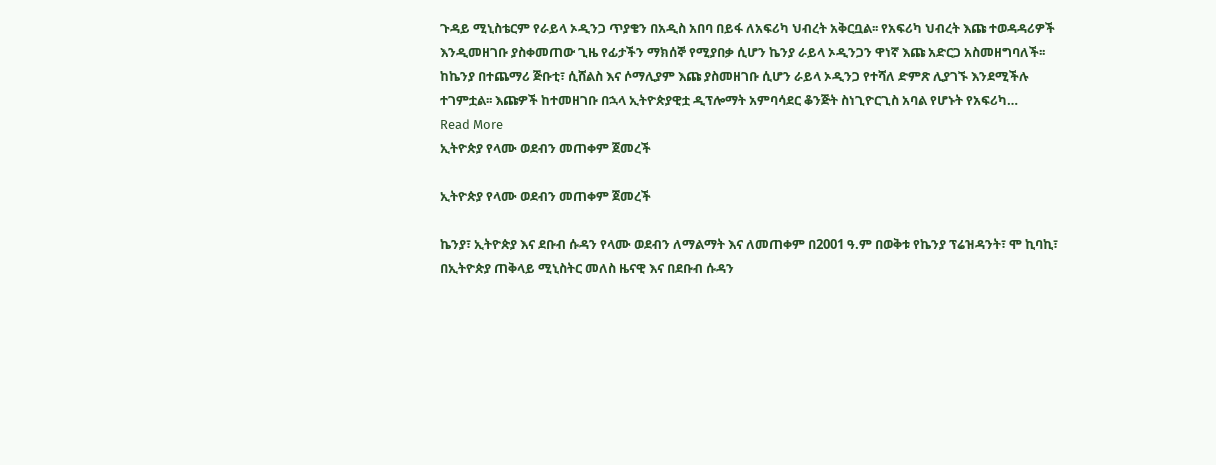ጉዳይ ሚኒስቴርም የራይላ ኦዲንጋ ጥያቄን በአዲስ አበባ በይፋ ለአፍሪካ ህብረት አቅርቧል፡፡ የአፍሪካ ህብረት እጩ ተወዳዳሪዎች እንዲመዘገቡ ያስቀመጠው ጊዜ የፊታችን ማክሰኞ የሚያበቃ ሲሆን ኬንያ ራይላ ኦዲንጋን ዋነኛ እጩ አድርጋ አስመዘግባለች፡፡ ከኬንያ በተጨማሪ ጅቡቲ፣ ሲሸልስ እና ሶማሊያም እጩ ያስመዘገቡ ሲሆን ራይላ ኦዲንጋ የተሻለ ድምጽ ሊያገኙ እንደሚችሉ ተገምቷል፡፡ እጩዎች ከተመዘገቡ በኋላ ኢትዮጵያዊቷ ዲፕሎማት አምባሳደር ቆንጅት ስነጊዮርጊስ አባል የሆኑት የአፍሪካ…
Read More
ኢትዮጵያ የላሙ ወደብን መጠቀም ጀመረች

ኢትዮጵያ የላሙ ወደብን መጠቀም ጀመረች

ኬንያ፣ ኢትዮጵያ እና ደቡብ ሱዳን የላሙ ወደብን ለማልማት እና ለመጠቀም በ2001 ዓ.ም በወቅቱ የኬንያ ፕሬዝዳንት፣ ሞ ኪባኪ፣ በኢትዮጵያ ጠቅላይ ሚኒስትር መለስ ዜናዊ እና በደቡብ ሱዳን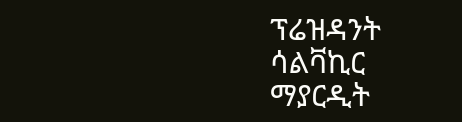ፕሬዝዳንት ሳልቫኪር ማያርዲት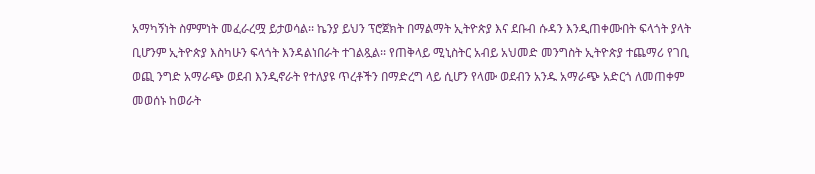አማካኝነት ስምምነት መፈራረሟ ይታወሳል፡፡ ኬንያ ይህን ፕሮጀክት በማልማት ኢትዮጵያ እና ደቡብ ሱዳን እንዲጠቀሙበት ፍላጎት ያላት ቢሆንም ኢትዮጵያ እስካሁን ፍላጎት እንዳልነበራት ተገልጿል፡፡ የጠቅላይ ሚኒስትር አብይ አህመድ መንግስት ኢትዮጵያ ተጨማሪ የገቢ ወጪ ንግድ አማራጭ ወደብ እንዲኖራት የተለያዩ ጥረቶችን በማድረግ ላይ ሲሆን የላሙ ወደብን አንዱ አማራጭ አድርጎ ለመጠቀም መወሰኑ ከወራት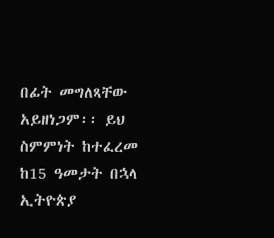በፊት መግለጻቸው አይዘነጋም፡፡ ይህ ስምምነት ከተፈረመ ከ15 ዓመታት በኋላ ኢትዮጵያ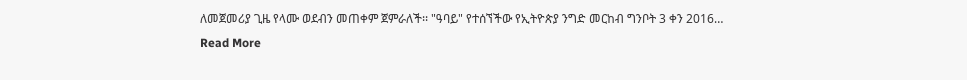ለመጀመሪያ ጊዜ የላሙ ወደብን መጠቀም ጀምራለች፡፡ "ዓባይ" የተሰኘችው የኢትዮጵያ ንግድ መርከብ ግንቦት 3 ቀን 2016…
Read More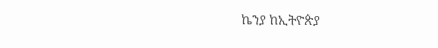ኬንያ ከኢትዮጵያ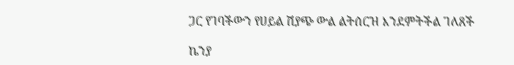ጋር የገባችውን የሀይል ሽያጭ ውል ልትሰርዝ እንደምትችል ገለጸች

ኬንያ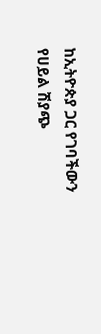ከኢትዮጵያ ጋር የገባችውን የሀይል ሽያጭ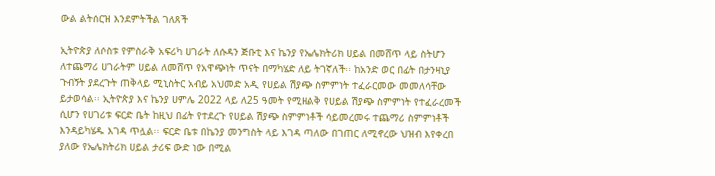ውል ልትሰርዝ እንደምትችል ገለጸች

ኢትዮጵያ ለሶስቱ የምስራቅ አፍሪካ ሀገራት ለሱዳን ጅቡቲ እና ኬንያ የኤሌክትሪክ ሀይል በመሸጥ ላይ ስትሆን ለተጨማሪ ሀገራትም ሀይል ለመሸጥ የአዋጭነት ጥናት በማካሄድ ለይ ትገኛለች፡፡ ከአንድ ወር በፊት በታንዛኒያ ጉብኝት ያደረጉት ጠቅላይ ሚኒስትር አብይ አህመድ አዲ የሀይል ሽያጭ ስምምነት ተፈራርመው መመለሳቸው ይታወሳል፡፡ ኢትዮጵያ እና ኬንያ ሀምሌ 2022 ላይ ለ25 ዓመት የሚዘልቅ የሀይል ሽያጭ ስምምነት የተፈራረመች ሲሆን የሀገሪቱ ፍርድ ቤት ከዚህ በፊት የተደረጉ የሀይል ሽያጭ ስምምነቶች ሳይመረመሩ ተጨማሪ ስምምነቶች እንዳይካሄዱ እገዳ ጥሏል፡፡ ፍርድ ቤቱ በኬንያ መንግስት ላይ እገዳ ጣለው በገጠር ለሚኖረው ህዝብ እየቀረበ ያለው የኤሌክትሪክ ሀይል ታሪፍ ውድ ነው በሚል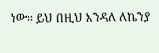ነው፡፡ ይህ በዚህ እንዳለ ለኬንያ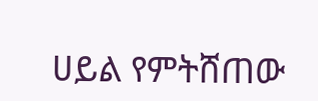ሀይል የምትሸጠው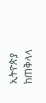ኢትዮጵያ ከጠቅላላ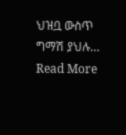ህዝቧ ውስጥ ግማሽ ያህሉ…
Read More